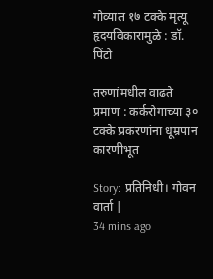गोव्यात १७ टक्के मृत्यू हृदयविकारामुळे : डॉ. पिंटो

तरुणांमधील वाढते प्रमाण : कर्करोगाच्या ३० टक्के प्रकरणांना धूम्रपान कारणीभूत

Story: प्रतिनिधी। गोवन वार्ता |
34 mins ago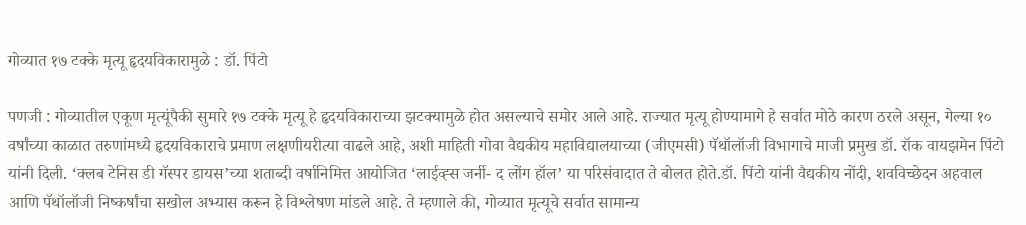गोव्यात १७ टक्के मृत्यू हृदयविकारामुळे : डॉ. पिंटो

पणजी : गोव्यातील एकूण मृत्यूंपैकी सुमारे १७ टक्के मृत्यू हे हृदयविकाराच्या झटक्यामुळे होत असल्याचे समोर आले आहे. राज्यात मृत्यू होण्यामागे हे सर्वात मोठे कारण ठरले असून, गेल्या १० वर्षांच्या काळात तरुणांमध्ये हृदयविकाराचे प्रमाण लक्षणीयरीत्या वाढले आहे, अशी माहिती गोवा वैद्यकीय महाविद्यालयाच्या (जीएमसी) पॅथॉलॉजी विभागाचे माजी प्रमुख डॉ. रॉक वायझमेन पिंटो यांनी दिली. ‘क्लब टेनिस डी गॅस्पर डायस’च्या शताब्दी वर्षानिमित्त आयोजित ‘लाईव्ह्स जर्नी- द लोंग हॉल’ या परिसंवादात ते बोलत होते.डॉ. पिंटो यांनी वैद्यकीय नोंदी, शवविच्छेदन अहवाल आणि पॅथॉलॉजी निष्कर्षांचा सखोल अभ्यास करून हे विश्लेषण मांडले आहे. ते म्हणाले की, गोव्यात मृत्यूचे सर्वात सामान्य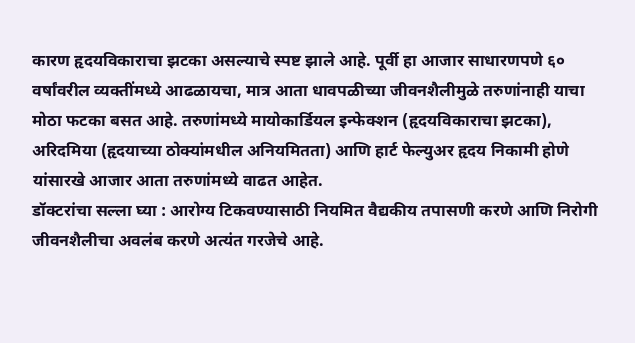कारण हृदयविकाराचा झटका असल्याचे स्पष्ट झाले आहे. पूर्वी हा आजार साधारणपणे ६० वर्षांवरील व्यक्तींमध्ये आढळायचा, मात्र आता धावपळीच्या जीवनशैलीमुळे तरुणांनाही याचा मोठा फटका बसत आहे. तरुणांमध्ये मायोकार्डियल इन्फेक्शन (हृदयविकाराचा झटका), अरिदमिया (हृदयाच्या ठोक्यांमधील अनियमितता) आणि हार्ट फेल्युअर हृदय निकामी होणे यांसारखे आजार आता तरुणांमध्ये वाढत आहेत.
डॉक्टरांचा सल्ला घ्या : आरोग्य टिकवण्यासाठी नियमित वैद्यकीय तपासणी करणे आणि निरोगी जीवनशैलीचा अवलंब करणे अत्यंत गरजेचे आहे.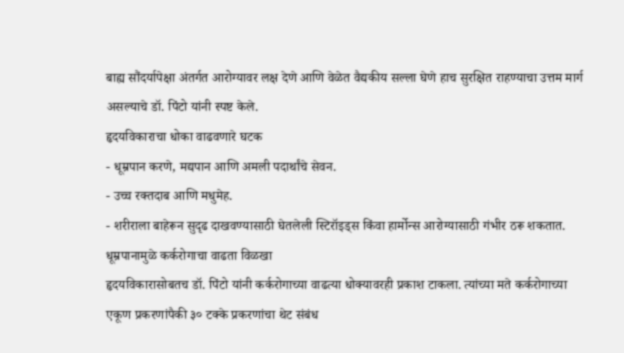बाह्य सौंदर्यापेक्षा अंतर्गत आरोग्यावर लक्ष देणे आणि वेळेत वैद्यकीय सल्ला घेणे हाच सुरक्षित राहण्याचा उत्तम मार्ग असल्याचे डॉ. पिंटो यांनी स्पष्ट केले.
हृदयविकाराचा धोका वाढवणारे घटक
- धूम्रपान करणे, मद्यपान आणि अमली पदार्थांचे सेवन.
- उच्च रक्तदाब आणि मधुमेह.
- शरीराला बाहेरून सुदृढ दाखवण्यासाठी घेतलेली स्टिरॉइड्स किंवा हार्मोन्स आरोग्यासाठी गंभीर ठरू शकतात.
धूम्रपानामुळे कर्करोगाचा वाढता विळखा
हृदयविकारासोबतच डॉ. पिंटो यांनी कर्करोगाच्या वाढत्या धोक्यावरही प्रकाश टाकला. त्यांच्या मते कर्करोगाच्या एकूण प्रकरणांपैकी ३० टक्के प्रकरणांचा थेट संबंध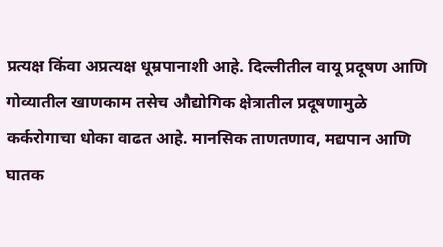प्रत्यक्ष किंवा अप्रत्यक्ष धूम्रपानाशी आहे. दिल्लीतील वायू प्रदूषण आणि गोव्यातील खाणकाम तसेच औद्योगिक क्षेत्रातील प्रदूषणामुळे कर्करोगाचा धोका वाढत आहे. मानसिक ताणतणाव, मद्यपान आणि घातक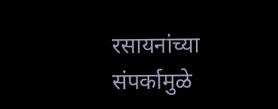रसायनांच्या संपर्कामुळे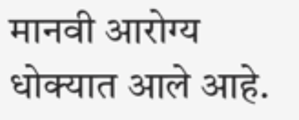मानवी आरोग्य धोक्यात आले आहे.